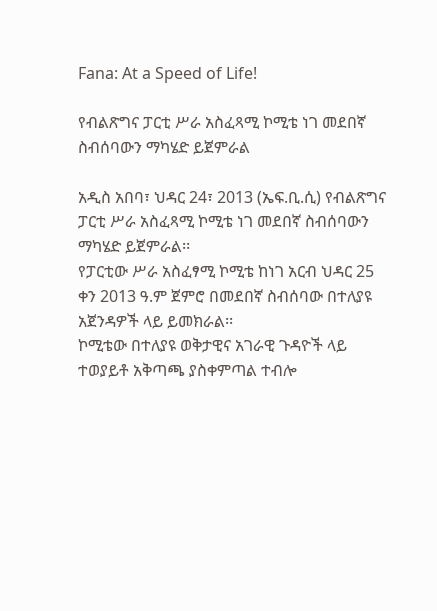Fana: At a Speed of Life!

የብልጽግና ፓርቲ ሥራ አስፈጻሚ ኮሚቴ ነገ መደበኛ ስብሰባውን ማካሄድ ይጀምራል

አዲስ አበባ፣ ህዳር 24፣ 2013 (ኤፍ.ቢ.ሲ) የብልጽግና ፓርቲ ሥራ አስፈጻሚ ኮሚቴ ነገ መደበኛ ስብሰባውን ማካሄድ ይጀምራል፡፡
የፓርቲው ሥራ አስፈፃሚ ኮሚቴ ከነገ አርብ ህዳር 25 ቀን 2013 ዓ.ም ጀምሮ በመደበኛ ስብሰባው በተለያዩ አጀንዳዎች ላይ ይመክራል፡፡
ኮሚቴው በተለያዩ ወቅታዊና አገራዊ ጉዳዮች ላይ ተወያይቶ አቅጣጫ ያስቀምጣል ተብሎ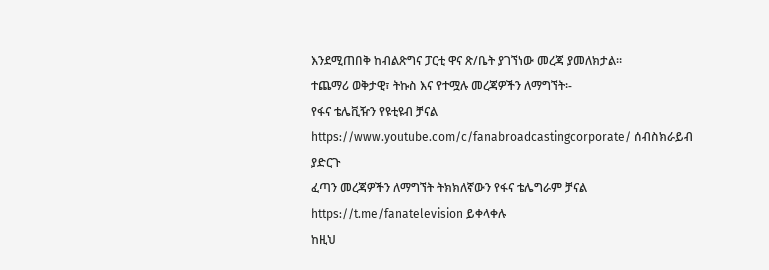እንደሚጠበቅ ከብልጽግና ፓርቲ ዋና ጽ/ቤት ያገኘነው መረጃ ያመለክታል።
ተጨማሪ ወቅታዊ፣ ትኩስ እና የተሟሉ መረጃዎችን ለማግኘት፡-
የፋና ቴሌቪዥን የዩቲዩብ ቻናል https://www.youtube.com/c/fanabroadcastingcorporate/ ሰብስክራይብ ያድርጉ
ፈጣን መረጃዎችን ለማግኘት ትክክለኛውን የፋና ቴሌግራም ቻናል https://t.me/fanatelevision ይቀላቀሉ
ከዚህ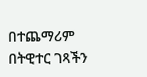በተጨማሪም በትዊተር ገጻችን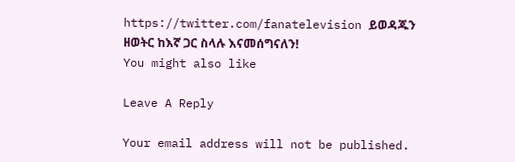https://twitter.com/fanatelevision ይወዳጁን
ዘወትር ከእኛ ጋር ስላሉ እናመሰግናለን!
You might also like

Leave A Reply

Your email address will not be published.